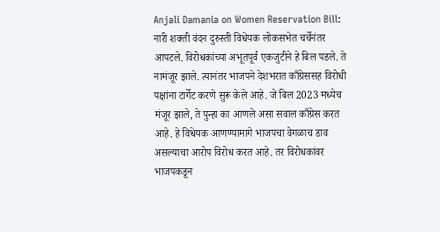Anjali Damania on Women Reservation Bill: नारी शक्ती वंदन दुरुस्ती विधेयक लोकसभेत चर्चेनंतर आपटले. विरोधकांच्या अभूतपूर्व एकजुटीने हे बिल पडले. ते नामंजूर झाले. त्यानंतर भाजपने देशभरात काँग्रेससह विरोधी पक्षांना टार्गेट करणे सुरू केले आहे. जे बिल 2023 मध्येच मंजूर झाले, ते पुन्हा का आणले असा सवाल काँग्रेस करत आहे. हे विधेयक आणण्यामागे भाजपचा वेगळाच डाव असल्याचा आरोप विरोध करत आहे. तर विरोधकांवर भाजपकडून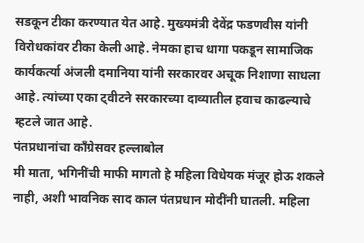सडकून टीका करण्यात येत आहे. मुख्यमंत्री देवेंद्र फडणवीस यांनी विरोधकांवर टीका केली आहे. नेमका हाच धागा पकडून सामाजिक कार्यकर्त्या अंजली दमानिया यांनी सरकारवर अचूक निशाणा साधला आहे. त्यांच्या एका ट्वीटने सरकारच्या दाव्यातील हवाच काढल्याचे म्हटले जात आहे.
पंतप्रधानांचा काँग्रेसवर हल्लाबोल
मी माता, भगिनींची माफी मागतो हे महिला विधेयक मंजूर होऊ शकले नाही, अशी भावनिक साद काल पंतप्रधान मोदींनी घातली. महिला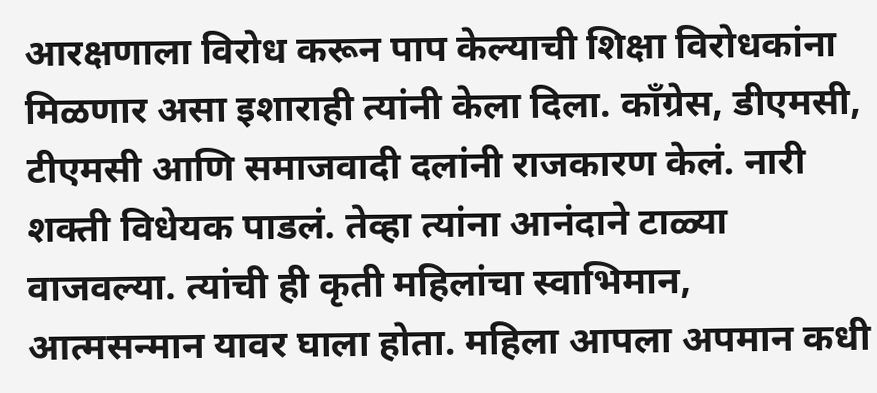आरक्षणाला विरोध करून पाप केल्याची शिक्षा विरोधकांना मिळणार असा इशाराही त्यांनी केला दिला. काँग्रेस, डीएमसी, टीएमसी आणि समाजवादी दलांनी राजकारण केलं. नारी शक्ती विधेयक पाडलं. तेव्हा त्यांना आनंदाने टाळ्या वाजवल्या. त्यांची ही कृती महिलांचा स्वाभिमान, आत्मसन्मान यावर घाला होता. महिला आपला अपमान कधी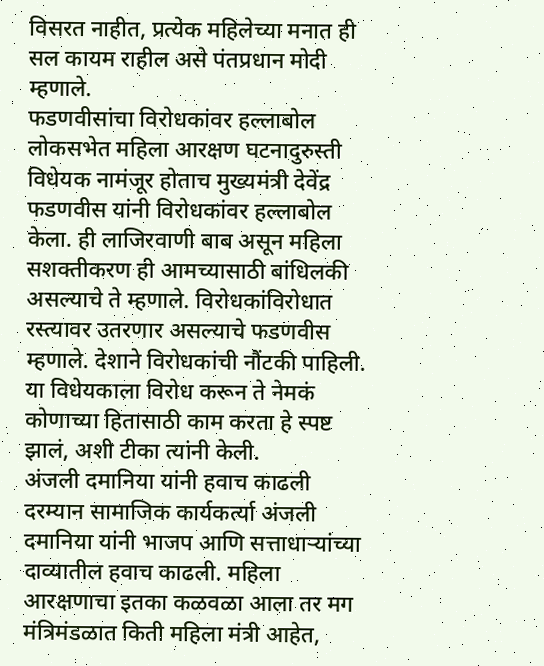विसरत नाहीत, प्रत्येक महिलेच्या मनात ही सल कायम राहील असे पंतप्रधान मोदी म्हणाले.
फडणवीसांचा विरोधकांवर हल्लाबोल
लोकसभेत महिला आरक्षण घटनादुरुस्ती विधेयक नामंजूर होताच मुख्यमंत्री देवेंद्र फडणवीस यांनी विरोधकांवर हल्लाबोल केला. ही लाजिरवाणी बाब असून महिला सशक्तीकरण ही आमच्यासाठी बांधिलकी असल्याचे ते म्हणाले. विरोधकांविरोधात रस्त्यावर उतरणार असल्याचे फडणवीस म्हणाले. देशाने विरोधकांची नौंटकी पाहिली. या विधेयकाला विरोध करून ते नेमकं कोणाच्या हितासाठी काम करता हे स्पष्ट झालं, अशी टीका त्यांनी केली.
अंजली दमानिया यांनी हवाच काढली
दरम्यान सामाजिक कार्यकर्त्या अंजली दमानिया यांनी भाजप आणि सत्ताधाऱ्यांच्या दाव्यातील हवाच काढली. महिला आरक्षणाचा इतका कळवळा आला तर मग मंत्रिमंडळात किती महिला मंत्री आहेत,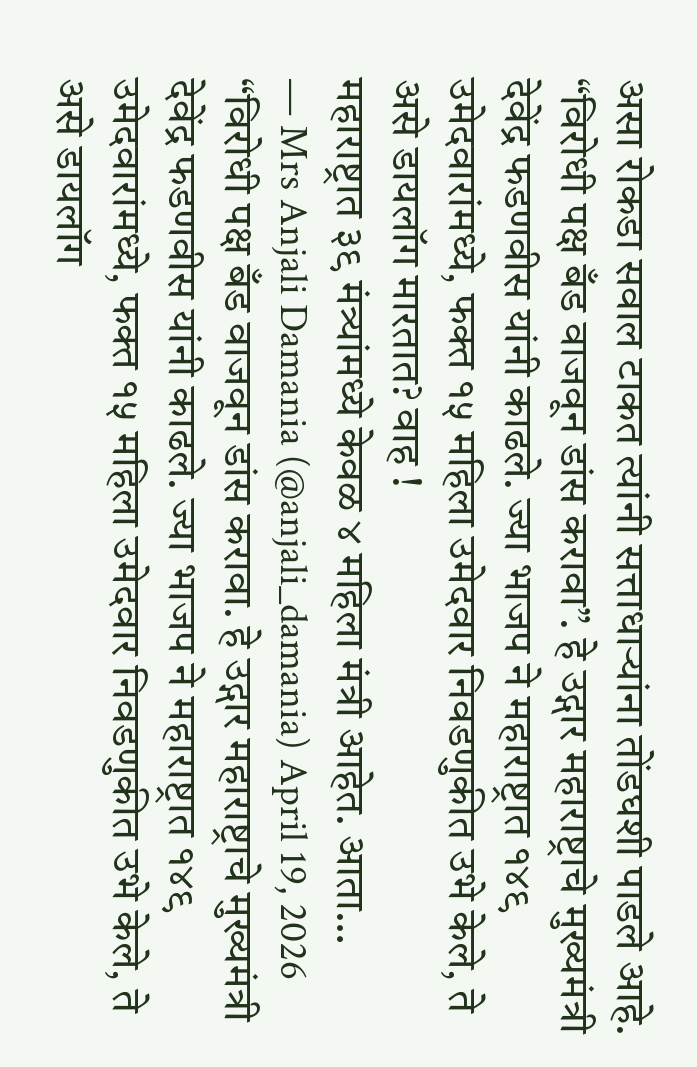असा रोकडा सवाल टाकत त्यांनी सत्ताधाऱ्यांना तोंडघशी पाडले आहे.
“विरोधी पक्ष बँड वाजवून डांस करावा”. हे उद्गार महाराष्ट्राचे मुख्यमंत्री देवेंद्र फडणवीस यांनी काढले. ज्या भाजप ने महाराष्ट्रात १४९ उमेदवारांमध्ये, फक्त १५ महिला उमेदवार निवडणुकीत उभे केले, ते असे डायलॉग मारतात? वाह !
महाराष्ट्रात ३९ मंत्र्यांमध्ये केवळ ४ महिला मंत्री आहेत. आता…
— Mrs Anjali Damania (@anjali_damania) April 19, 2026
“विरोधी पक्ष बँड वाजवून डांस करावा. हे उद्गार महाराष्ट्राचे मुख्यमंत्री देवेंद्र फडणवीस यांनी काढले. ज्या भाजप ने महाराष्ट्रात १४९ उमेदवारांमध्ये, फक्त १५ महिला उमेदवार निवडणुकीत उभे केले, ते असे डायलॉग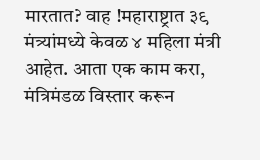मारतात? वाह !महाराष्ट्रात ३९ मंत्र्यांमध्ये केवळ ४ महिला मंत्री आहेत. आता एक काम करा, मंत्रिमंडळ विस्तार करून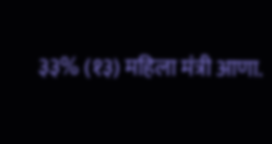३३% (१३) महिला मंत्री आणा.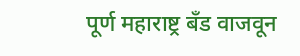पूर्ण महाराष्ट्र बँड वाजवून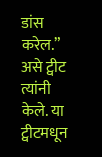डांस करेल.” असे ट्वीट त्यांनी केले. या ट्वीटमधून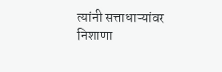त्यांनी सत्ताधाऱ्यांवर निशाणा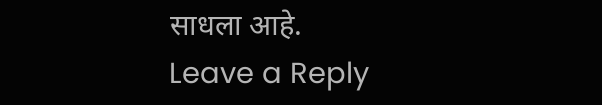साधला आहे.
Leave a Reply